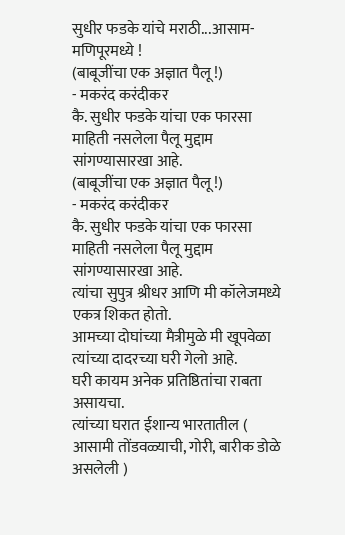सुधीर फडके यांचे मराठी...आसाम- मणिपूरमध्ये !
(बाबूजींचा एक अज्ञात पैलू !)
- मकरंद करंदीकर
कै. सुधीर फडके यांचा एक फारसा माहिती नसलेला पैलू मुद्दाम सांगण्यासारखा आहे.
(बाबूजींचा एक अज्ञात पैलू !)
- मकरंद करंदीकर
कै. सुधीर फडके यांचा एक फारसा माहिती नसलेला पैलू मुद्दाम सांगण्यासारखा आहे.
त्यांचा सुपुत्र श्रीधर आणि मी कॉलेजमध्ये एकत्र शिकत होतो.
आमच्या दोघांच्या मैत्रीमुळे मी खूपवेळा त्यांच्या दादरच्या घरी गेलो आहे.
घरी कायम अनेक प्रतिष्ठितांचा राबता असायचा.
त्यांच्या घरात ईशान्य भारतातील ( आसामी तोंडवळ्याची, गोरी, बारीक डोळे असलेली )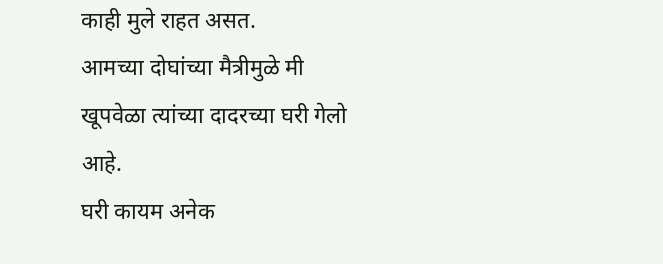काही मुले राहत असत.
आमच्या दोघांच्या मैत्रीमुळे मी खूपवेळा त्यांच्या दादरच्या घरी गेलो आहे.
घरी कायम अनेक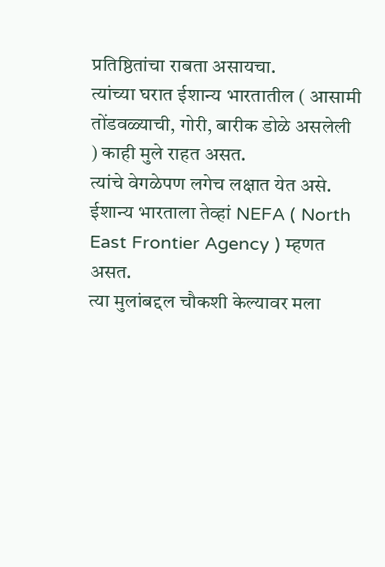प्रतिष्ठितांचा राबता असायचा.
त्यांच्या घरात ईशान्य भारतातील ( आसामी तोंडवळ्याची, गोरी, बारीक डोळे असलेली ) काही मुले राहत असत.
त्यांचे वेगळेपण लगेच लक्षात येत असे. ईशान्य भारताला तेव्हां NEFA ( North East Frontier Agency ) म्हणत असत.
त्या मुलांबद्दल चौकशी केल्यावर मला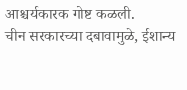आश्चर्यकारक गोष्ट कळली.
चीन सरकारच्या दबावामुळे, ईशान्य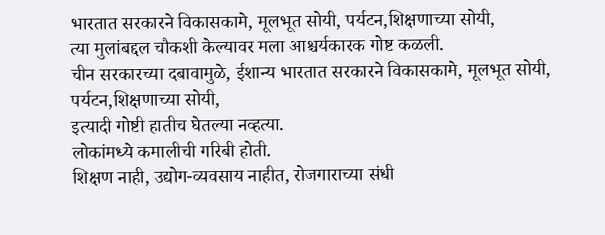भारतात सरकारने विकासकामे, मूलभूत सोयी, पर्यटन,शिक्षणाच्या सोयी,
त्या मुलांबद्दल चौकशी केल्यावर मला आश्चर्यकारक गोष्ट कळली.
चीन सरकारच्या दबावामुळे, ईशान्य भारतात सरकारने विकासकामे, मूलभूत सोयी, पर्यटन,शिक्षणाच्या सोयी,
इत्यादी गोष्टी हातीच घेतल्या नव्हत्या.
लोकांमध्ये कमालीची गरिबी होती.
शिक्षण नाही, उद्योग-व्यवसाय नाहीत, रोजगाराच्या संधी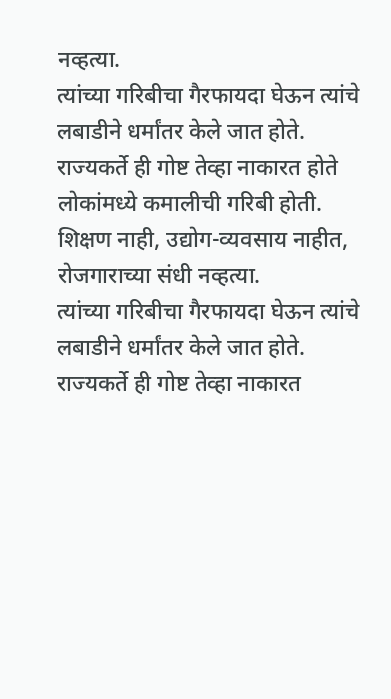नव्हत्या.
त्यांच्या गरिबीचा गैरफायदा घेऊन त्यांचे लबाडीने धर्मांतर केले जात होते.
राज्यकर्ते ही गोष्ट तेव्हा नाकारत होते
लोकांमध्ये कमालीची गरिबी होती.
शिक्षण नाही, उद्योग-व्यवसाय नाहीत, रोजगाराच्या संधी नव्हत्या.
त्यांच्या गरिबीचा गैरफायदा घेऊन त्यांचे लबाडीने धर्मांतर केले जात होते.
राज्यकर्ते ही गोष्ट तेव्हा नाकारत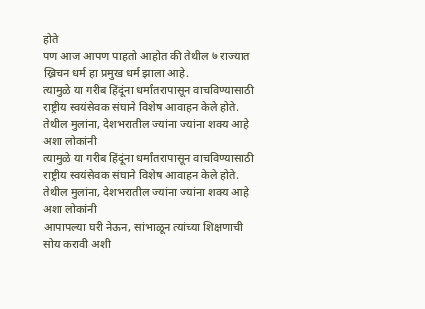होते
पण आज आपण पाहतो आहोत की तेथील ७ राज्यात ख्रिचन धर्म हा प्रमुख धर्म झाला आहे.
त्यामुळे या गरीब हिंदूंना धर्मांतरापासून वाचविण्यासाठी राष्ट्रीय स्वयंसेवक संघाने विशेष आवाहन केले होते.
तेथील मुलांना, देशभरातील ज्यांना ज्यांना शक्य आहे अशा लोकांनी
त्यामुळे या गरीब हिंदूंना धर्मांतरापासून वाचविण्यासाठी राष्ट्रीय स्वयंसेवक संघाने विशेष आवाहन केले होते.
तेथील मुलांना, देशभरातील ज्यांना ज्यांना शक्य आहे अशा लोकांनी
आपापल्या घरी नेऊन, सांभाळून त्यांच्या शिक्षणाची सोय करावी अशी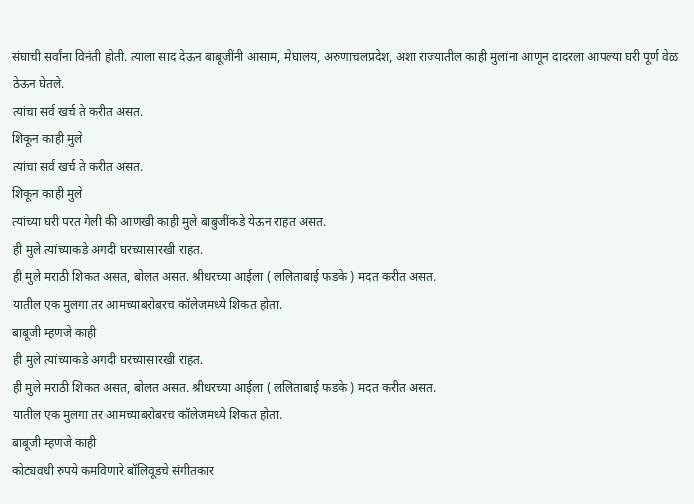संघाची सर्वांना विनंती होती. त्याला साद देऊन बाबूजींनी आसाम, मेघालय, अरुणाचलप्रदेश, अशा राज्यातील काही मुलांना आणून दादरला आपल्या घरी पूर्ण वेळ ठेऊन घेतले.
त्यांचा सर्व खर्च ते करीत असत.
शिकून काही मुले
त्यांचा सर्व खर्च ते करीत असत.
शिकून काही मुले
त्यांच्या घरी परत गेली की आणखी काही मुले बाबुजींकडे येऊन राहत असत.
ही मुले त्यांच्याकडे अगदी घरच्यासारखी राहत.
ही मुले मराठी शिकत असत, बोलत असत. श्रीधरच्या आईला ( ललिताबाई फडके ) मदत करीत असत.
यातील एक मुलगा तर आमच्याबरोबरच कॉलेजमध्ये शिकत होता.
बाबूजी म्हणजे काही
ही मुले त्यांच्याकडे अगदी घरच्यासारखी राहत.
ही मुले मराठी शिकत असत, बोलत असत. श्रीधरच्या आईला ( ललिताबाई फडके ) मदत करीत असत.
यातील एक मुलगा तर आमच्याबरोबरच कॉलेजमध्ये शिकत होता.
बाबूजी म्हणजे काही
कोट्यवधी रुपये कमविणारे बॉलिवूडचे संगीतकार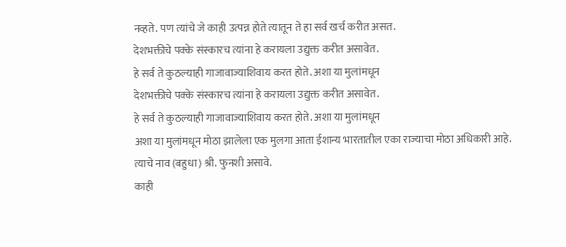नव्हते. पण त्यांचे जे काही उत्पन्न होते त्यातून ते हा सर्व खर्च करीत असत.
देशभक्तीचे पक्के संस्कारच त्यांना हे करायला उद्युक्त करीत असावेत.
हे सर्व ते कुठल्याही गाजावाज्याशिवाय करत होते. अशा या मुलांमधून
देशभक्तीचे पक्के संस्कारच त्यांना हे करायला उद्युक्त करीत असावेत.
हे सर्व ते कुठल्याही गाजावाज्याशिवाय करत होते. अशा या मुलांमधून
अशा या मुलांमधून मोठा झालेला एक मुलगा आता ईशान्य भारतातील एका राज्याचा मोठा अधिकारी आहे.
त्याचे नाव (बहुधा) श्री. फुनशी असावे.
काही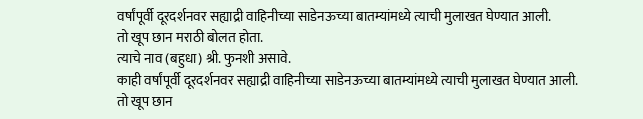वर्षांपूर्वी दूरदर्शनवर सह्याद्री वाहिनीच्या साडेनऊच्या बातम्यांमध्ये त्याची मुलाखत घेण्यात आली.
तो खूप छान मराठी बोलत होता.
त्याचे नाव (बहुधा) श्री. फुनशी असावे.
काही वर्षांपूर्वी दूरदर्शनवर सह्याद्री वाहिनीच्या साडेनऊच्या बातम्यांमध्ये त्याची मुलाखत घेण्यात आली.
तो खूप छान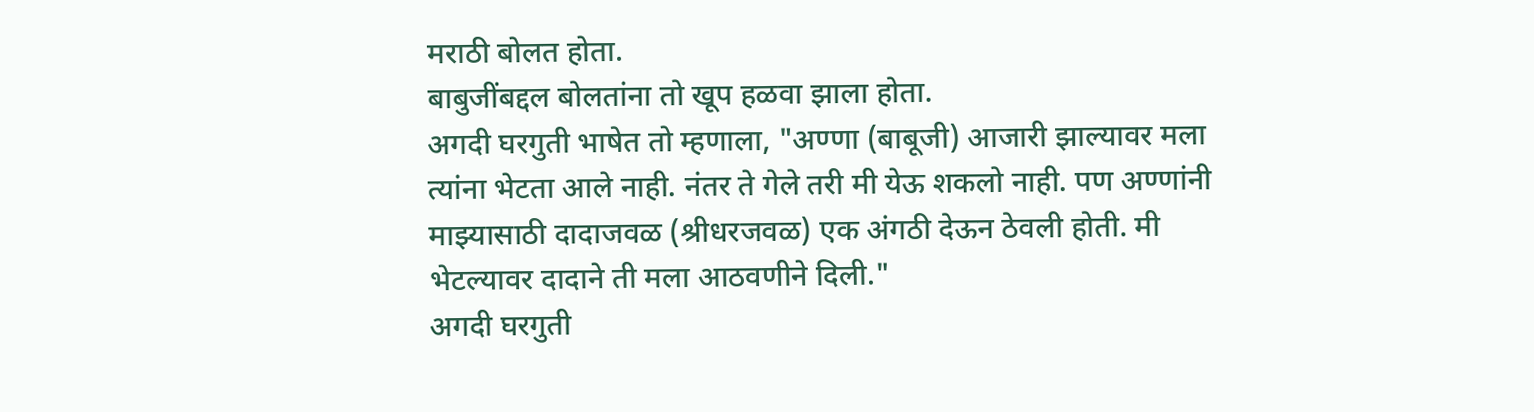मराठी बोलत होता.
बाबुजींबद्दल बोलतांना तो खूप हळवा झाला होता.
अगदी घरगुती भाषेत तो म्हणाला, "अण्णा (बाबूजी) आजारी झाल्यावर मला त्यांना भेटता आले नाही. नंतर ते गेले तरी मी येऊ शकलो नाही. पण अण्णांनी माझ्यासाठी दादाजवळ (श्रीधरजवळ) एक अंगठी देऊन ठेवली होती. मी भेटल्यावर दादाने ती मला आठवणीने दिली."
अगदी घरगुती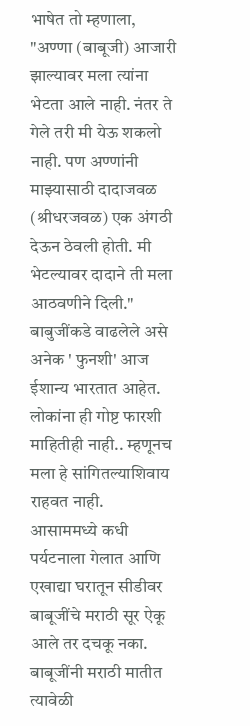भाषेत तो म्हणाला, "अण्णा (बाबूजी) आजारी झाल्यावर मला त्यांना भेटता आले नाही. नंतर ते गेले तरी मी येऊ शकलो नाही. पण अण्णांनी माझ्यासाठी दादाजवळ (श्रीधरजवळ) एक अंगठी देऊन ठेवली होती. मी भेटल्यावर दादाने ती मला आठवणीने दिली."
बाबुजींकडे वाढलेले असे अनेक ' फुनशी' आज ईशान्य भारतात आहेत. लोकांना ही गोष्ट फारशी माहितीही नाही.. म्हणूनच मला हे सांगितल्याशिवाय राहवत नाही.
आसाममध्ये कधी पर्यटनाला गेलात आणि एखाद्या घरातून सीडीवर बाबूजींचे मराठी सूर ऐकू आले तर दचकू नका. बाबूजींनी मराठी मातीत त्यावेळी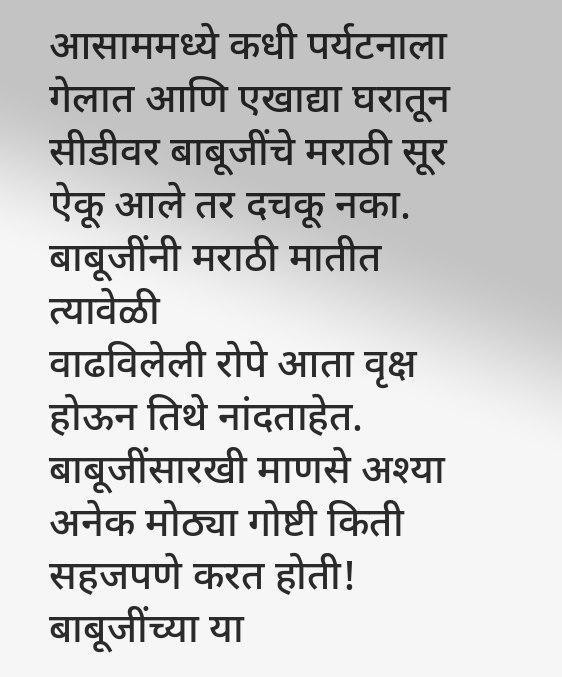आसाममध्ये कधी पर्यटनाला गेलात आणि एखाद्या घरातून सीडीवर बाबूजींचे मराठी सूर ऐकू आले तर दचकू नका. बाबूजींनी मराठी मातीत त्यावेळी
वाढविलेली रोपे आता वृक्ष होऊन तिथे नांदताहेत. बाबूजींसारखी माणसे अश्या अनेक मोठ्या गोष्टी किती सहजपणे करत होती!
बाबूजींच्या या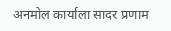अनमोल कार्याला सादर प्रणाम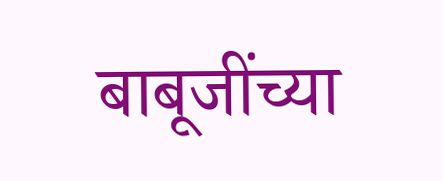बाबूजींच्या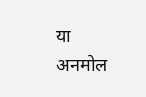या अनमोल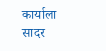कार्याला सादर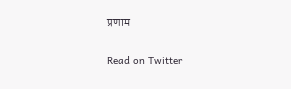प्रणाम

Read on Twitter